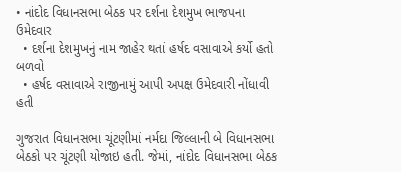• નાંદોદ વિધાનસભા બેઠક પર દર્શના દેશમુખ ભાજપના ઉમેદવાર
  • દર્શના દેશમુખનું નામ જાહેર થતાં હર્ષદ વસાવાએ કર્યો હતો બળવો
  • હર્ષદ વસાવાએ રાજીનામું આપી અપક્ષ ઉમેદવારી નોંધાવી હતી

ગુજરાત વિધાનસભા ચૂંટણીમાં નર્મદા જિલ્લાની બે વિધાનસભા બેઠકો પર ચૂંટણી યોજાઇ હતી. જેમાં, નાંદોદ વિધાનસભા બેઠક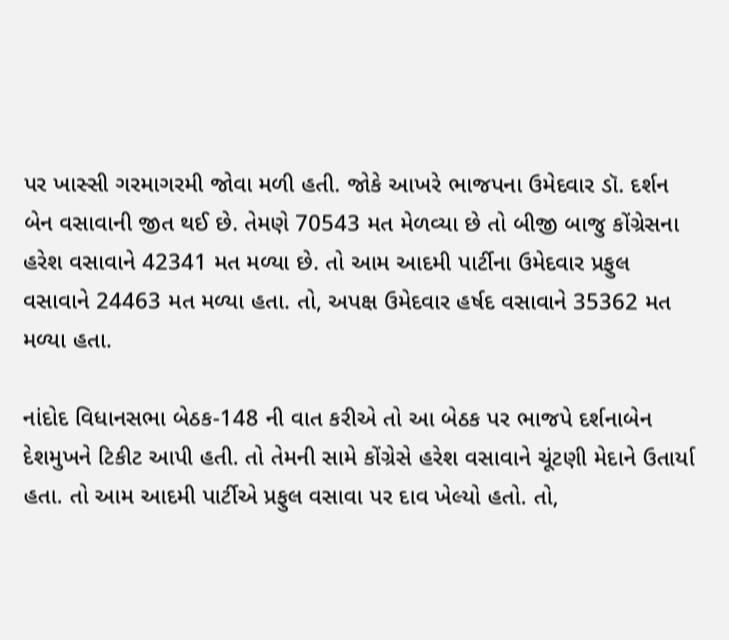પર ખાસ્સી ગરમાગરમી જોવા મળી હતી. જોકે આખરે ભાજપના ઉમેદવાર ડૉ. દર્શન બેન વસાવાની જીત થઈ છે. તેમણે 70543 મત મેળવ્યા છે તો બીજી બાજુ કોંગ્રેસના હરેશ વસાવાને 42341 મત મળ્યા છે. તો આમ આદમી પાર્ટીના ઉમેદવાર પ્રફુલ વસાવાને 24463 મત મળ્યા હતા. તો, અપક્ષ ઉમેદવાર હર્ષદ વસાવાને 35362 મત મળ્યા હતા.

નાંદોદ વિધાનસભા બેઠક-148 ની વાત કરીએ તો આ બેઠક પર ભાજપે દર્શનાબેન દેશમુખને ટિકીટ આપી હતી. તો તેમની સામે કોંગ્રેસે હરેશ વસાવાને ચૂંટણી મેદાને ઉતાર્યા હતા. તો આમ આદમી પાર્ટીએ પ્રફુલ વસાવા પર દાવ ખેલ્યો હતો. તો,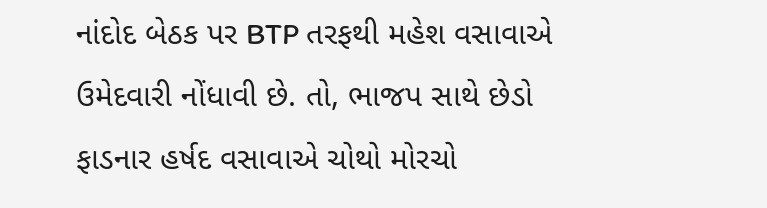નાંદોદ બેઠક પર BTP તરફથી મહેશ વસાવાએ ઉમેદવારી નોંધાવી છે. તો, ભાજપ સાથે છેડો ફાડનાર હર્ષદ વસાવાએ ચોથો મોરચો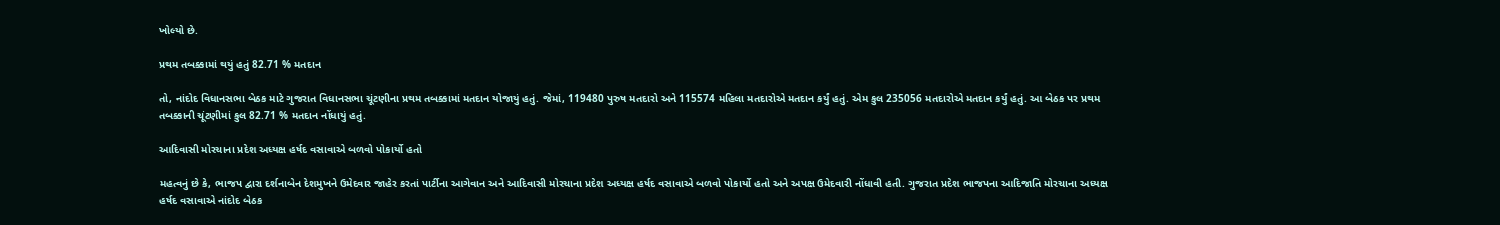ખોલ્યો છે.

પ્રથમ તબક્કામાં થયું હતું 82.71 % મતદાન

તો, નાંદોદ વિધાનસભા બેઠક માટે ગુજરાત વિધાનસભા ચૂંટણીના પ્રથમ તબક્કામાં મતદાન યોજાયું હતું. જેમાં, 119480 પુરુષ મતદારો અને 115574 મહિલા મતદારોએ મતદાન કર્યું હતું. એમ કુલ 235056 મતદારોએ મતદાન કર્યું હતું. આ બેઠક પર પ્રથમ તબક્કાની ચૂંટણીમાં કુલ 82.71 % મતદાન નોંધાયું હતું.

આદિવાસી મોરચાના પ્રદેશ અધ્યક્ષ હર્ષદ વસાવાએ બળવો પોકાર્યો હતો

મહત્વનું છે કે, ભાજપ દ્વારા દર્શનાબેન દેશમુખને ઉમેદવાર જાહેર કરતાં પાર્ટીના આગેવાન અને આદિવાસી મોરચાના પ્રદેશ અધ્યક્ષ હર્ષદ વસાવાએ બળવો પોકાર્યો હતો અને અપક્ષ ઉમેદવારી નોંધાવી હતી. ગુજરાત પ્રદેશ ભાજપના આદિજાતિ મોરચાના અધ્યક્ષ હર્ષદ વસાવાએ નાંદોદ બેઠક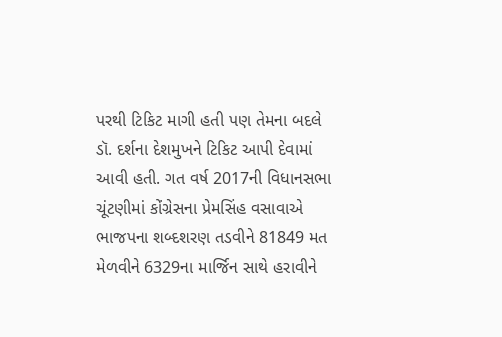પરથી ટિકિટ માગી હતી પણ તેમના બદલે ડૉ. દર્શના દેશમુખને ટિકિટ આપી દેવામાં આવી હતી. ગત વર્ષ 2017ની વિધાનસભા ચૂંટણીમાં કોંગ્રેસના પ્રેમસિંહ વસાવાએ ભાજપના શબ્દશરણ તડવીને 81849 મત મેળવીને 6329ના માર્જિન સાથે હરાવીને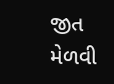જીત મેળવી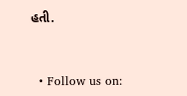હતી.


  • Follow us on: